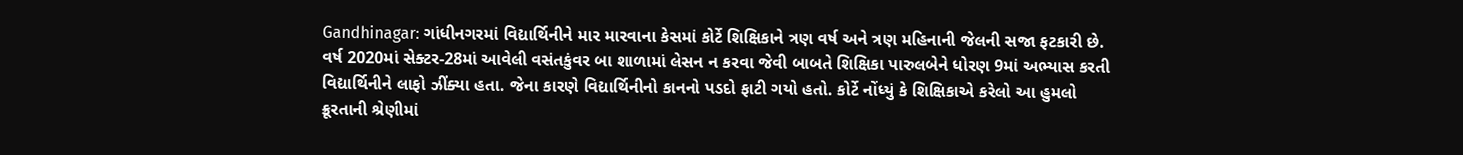Gandhinagar: ગાંધીનગરમાં વિદ્યાર્થિનીને માર મારવાના કેસમાં કોર્ટે શિક્ષિકાને ત્રણ વર્ષ અને ત્રણ મહિનાની જેલની સજા ફટકારી છે. વર્ષ 2020માં સેક્ટર-28માં આવેલી વસંતકુંવર બા શાળામાં લેસન ન કરવા જેવી બાબતે શિક્ષિકા પારુલબેને ધોરણ 9માં અભ્યાસ કરતી વિદ્યાર્થિનીને લાફો ઝીંક્યા હતા. જેના કારણે વિદ્યાર્થિનીનો કાનનો પડદો ફાટી ગયો હતો. કોર્ટે નોંધ્યું કે શિક્ષિકાએ કરેલો આ હુમલો ક્રૂરતાની શ્રેણીમાં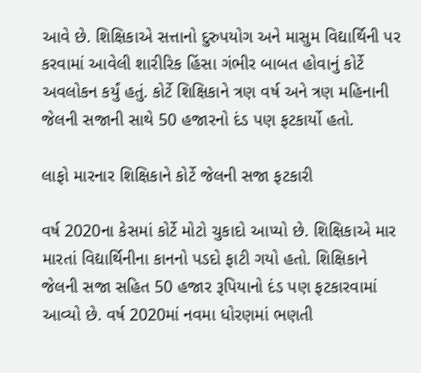આવે છે. શિક્ષિકાએ સત્તાનો દુરુપયોગ અને માસુમ વિદ્યાર્થિની પર કરવામાં આવેલી શારીરિક હિંસા ગંભીર બાબત હોવાનું કોર્ટે અવલોકન કર્યું હતું. કોર્ટે શિક્ષિકાને ત્રણ વર્ષ અને ત્રણ મહિનાની જેલની સજાની સાથે 50 હજારનો દંડ પણ ફટકાર્યો હતો.

લાફો મારનાર શિક્ષિકાને કોર્ટે જેલની સજા ફટકારી

વર્ષ 2020ના કેસમાં કોર્ટે મોટો ચુકાદો આપ્યો છે. શિક્ષિકાએ માર મારતાં વિદ્યાર્થિનીના કાનનો પડદો ફાટી ગયો હતો. શિક્ષિકાને જેલની સજા સહિત 50 હજાર રૂપિયાનો દંડ પણ ફટકારવામાં આવ્યો છે. વર્ષ 2020માં નવમા ધોરણમાં ભણતી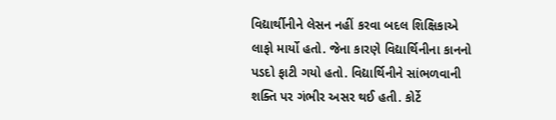વિદ્યાર્થીનીને લેસન નહીં કરવા બદલ શિક્ષિકાએ લાફો માર્યો હતો. જેના કારણે વિદ્યાર્થિનીના કાનનો પડદો ફાટી ગયો હતો. વિદ્યાર્થિનીને સાંભળવાની શક્તિ પર ગંભીર અસર થઈ હતી. કોર્ટે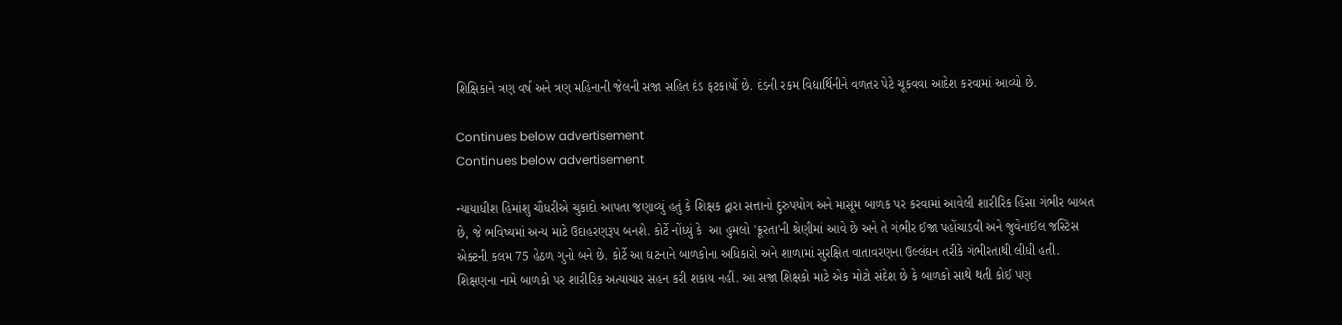શિક્ષિકાને ત્રણ વર્ષ અને ત્રણ મહિનાની જેલની સજા સહિત દંડ ફટકાર્યો છે. દંડની રકમ વિદ્યાર્થિનીને વળતર પેટે ચૂકવવા આદેશ કરવામાં આવ્યો છે.

Continues below advertisement
Continues below advertisement

ન્યાયાધીશ હિમાંશુ ચૌધરીએ ચુકાદો આપતા જણાવ્યું હતું કે શિક્ષક દ્વારા સત્તાનો દુરુપયોગ અને માસૂમ બાળક પર કરવામાં આવેલી શારીરિક હિંસા ગંભીર બાબત છે, જે ભવિષ્યમાં અન્ય માટે ઉદાહરણરૂપ બનશે. કોર્ટે નોંધ્યું કે  આ હુમલો 'ક્રૂરતા'ની શ્રેણીમાં આવે છે અને તે ગંભીર ઈજા પહોંચાડવી અને જુવેનાઈલ જસ્ટિસ એક્ટની કલમ 75 હેઠળ ગુનો બને છે. કોર્ટે આ ઘટનાને બાળકોના અધિકારો અને શાળામાં સુરક્ષિત વાતાવરણના ઉલ્લંઘન તરીકે ગંભીરતાથી લીધી હતી. શિક્ષણના નામે બાળકો પર શારીરિક અત્યાચાર સહન કરી શકાય નહીં. આ સજા શિક્ષકો માટે એક મોટો સંદેશ છે કે બાળકો સાથે થતી કોઈ પણ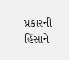પ્રકારની હિંસાને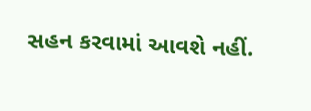સહન કરવામાં આવશે નહીં.